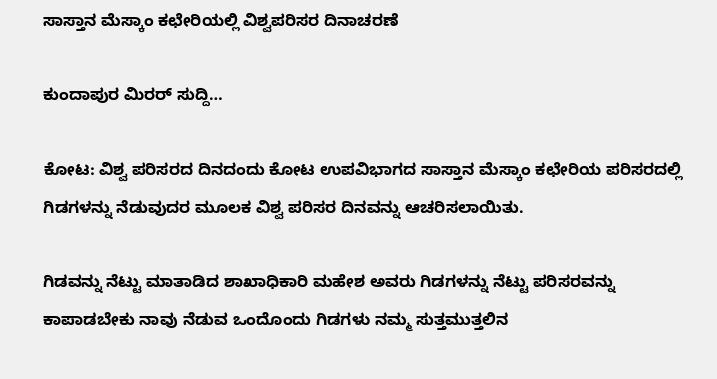ಸಾಸ್ತಾನ ಮೆಸ್ಕಾಂ ಕಛೇರಿಯಲ್ಲಿ ವಿಶ್ವಪರಿಸರ ದಿನಾಚರಣೆ

ಕುಂದಾಪುರ ಮಿರರ್ ಸುದ್ದಿ…

ಕೋಟ: ವಿಶ್ವ ಪರಿಸರದ ದಿನದಂದು ಕೋಟ ಉಪವಿಭಾಗದ ಸಾಸ್ತಾನ ಮೆಸ್ಕಾಂ ಕಛೇರಿಯ ಪರಿಸರದಲ್ಲಿ ಗಿಡಗಳನ್ನು ನೆಡುವುದರ ಮೂಲಕ ವಿಶ್ವ ಪರಿಸರ ದಿನವನ್ನು ಆಚರಿಸಲಾಯಿತು.

ಗಿಡವನ್ನು ನೆಟ್ಟು ಮಾತಾಡಿದ ಶಾಖಾಧಿಕಾರಿ ಮಹೇಶ ಅವರು ಗಿಡಗಳನ್ನು ನೆಟ್ಟು ಪರಿಸರವನ್ನು ಕಾಪಾಡಬೇಕು ನಾವು ನೆಡುವ ಒಂದೊಂದು ಗಿಡಗಳು ನಮ್ಮ ಸುತ್ತಮುತ್ತಲಿನ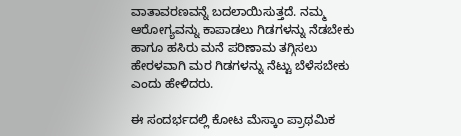ವಾತಾವರಣವನ್ನೆ ಬದಲಾಯಿಸುತ್ತದೆ. ನಮ್ಮ ಆರೋಗ್ಯವನ್ನು ಕಾಪಾಡಲು ಗಿಡಗಳನ್ನು ನೆಡಬೇಕು ಹಾಗೂ ಹಸಿರು ಮನೆ ಪರಿಣಾಮ ತಗ್ಗಿಸಲು ಹೇರಳವಾಗಿ ಮರ ಗಿಡಗಳನ್ನು ನೆಟ್ಟು ಬೆಳೆಸಬೇಕು ಎಂದು ಹೇಳಿದರು.

ಈ ಸಂದರ್ಭದಲ್ಲಿ ಕೋಟ ಮೆಸ್ಕಾಂ ಪ್ರಾಥಮಿಕ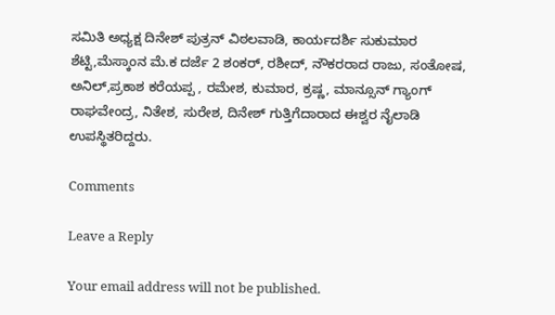ಸಮಿತಿ ಅಧ್ಯಕ್ಷ ದಿನೇಶ್ ಪುತ್ರನ್ ವಿಠಲವಾಡಿ, ಕಾರ್ಯದರ್ಶಿ ಸುಕುಮಾರ ಶೆಟ್ಟಿ,ಮೆಸ್ಕಾಂನ ಮೆ.ಕ ದರ್ಜೆ 2 ಶಂಕರ್, ರಶೀದ್, ನೌಕರರಾದ ರಾಜು, ಸಂತೋಷ, ಅನಿಲ್,ಪ್ರಕಾಶ ಕರೆಯಪ್ಪ , ರಮೇಶ, ಕುಮಾರ, ಕ್ರಷ್ಣ, ಮಾನ್ಸೂನ್ ಗ್ಯಾಂಗ್ ರಾಘವೇಂದ್ರ, ನಿತೇಶ, ಸುರೇಶ, ದಿನೇಶ್ ಗುತ್ತಿಗೆದಾರಾದ ಈಶ್ವರ ನೈಲಾಡಿ ಉಪಸ್ಥಿತರಿದ್ದರು.

Comments

Leave a Reply

Your email address will not be published.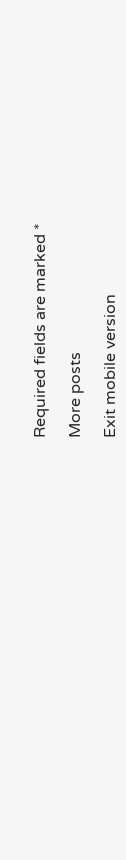Required fields are marked *

More posts

Exit mobile version